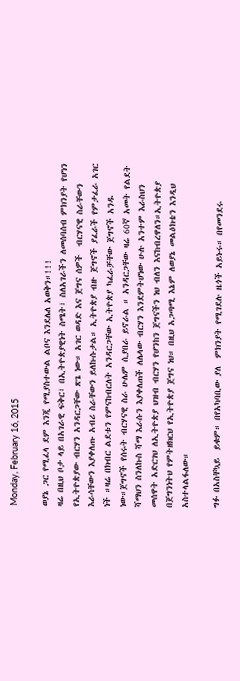Monday, February 16, 2015

ወያኔ ጋር የሚፈላ ደም እንጂ የሚያስተውል ልቦና እንደሌለ አወቅን።!!!
ዛሬ በዚህ ቦታ ላይ በአገራዊ ፍቅር፣ በኢትዮጵያዊነት ስሜት፣ ስለአገራችን ለመሰባሰብ ምክንያት የሆነን የኢትዮጵያው ብርሃን አንዳርጋቸው ጽጌ ነው። አገር ወዳድ እና ጀግና ሰዎች  ብርሃናዊ ስራቸውን  እራሳቸውን እያቀለጡ አብሪ ስራቸውን ይለኩሱታል። ኢትዮጵያ ብዙ ጀግኖች ያፈራች የምታፈራ አገር ነች ።ዛሬ በክብር ልደቱን የምናከብርለት አንዳርጋቸው ኢትዮጵያ ካፈራቻቸው ጀግኖች አንዱ ነው።ጀግኖች የሰሩት ብርሃናዊ ስራ ሁሌም ሲያበራ ይኖራል ። አንዳርጋቸው ዛሬ 60ኛ አመት የልደት ሻማህን ስንለኩስ ሻማ እራሱን እያቀለጠች ለሌላው ብርሃን እንደምትሆነው ሁሉ አንተም እራስህን መሰዋት አድርገህ ለኢትዮጵያ ህዝብ ብርሃን የሆንከን ጀግናችን ነህ ብለን እናከብረዋለን።ኢትዮጵያ በጀግንነትህ የምትዘክርህ የኢትዮጵያ ጀግና ነህ። በዚህ አጋጣሚ እኔም ለወያኔ መልዕክቴን እንዲህ አስተላልፋለው።

ግፉ በአስቸኳይ  ይቁም። በየአካባቢው ያለ  ምክንያት የሚገደሉ ዜጎች አይኑሩ። በየመንደሩ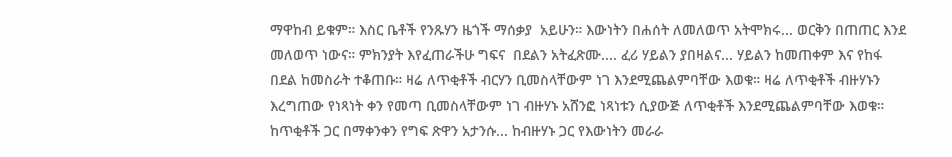ማዋከብ ይቁም። እስር ቤቶች የንጹሃን ዜጎች ማሰቃያ  አይሁን። እውነትን በሐሰት ለመለወጥ አትሞክሩ... ወርቅን በጠጠር እንደ መለወጥ ነውና። ምክንያት እየፈጠራችሁ ግፍና  በደልን አትፈጽሙ.... ፈሪ ሃይልን ያበዛልና... ሃይልን ከመጠቀም እና የከፋ  በደል ከመስራት ተቆጠቡ። ዛሬ ለጥቂቶች ብርሃን ቢመስላቸውም ነገ እንደሚጨልምባቸው እወቁ። ዛሬ ለጥቂቶች ብዙሃኑን እረግጠው የነጻነት ቀን የመጣ ቢመስላቸውም ነገ ብዙሃኑ አሸንፎ ነጻነቱን ሲያውጅ ለጥቂቶች እንደሚጨልምባቸው እወቁ። ከጥቂቶች ጋር በማቀንቀን የግፍ ጽዋን አታንሱ... ከብዙሃኑ ጋር የእውነትን መራራ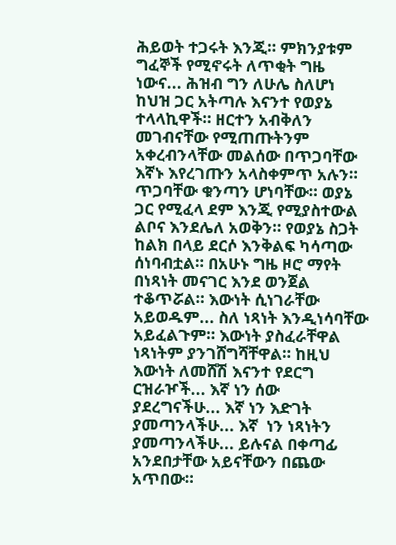ሕይወት ተጋሩት እንጂ። ምክንያቱም ግፈኞች የሚኖሩት ለጥቂት ግዜ ነውና... ሕዝብ ግን ለሁሌ ስለሆነ ከህዝ ጋር አትጣሉ እናንተ የወያኔ ተላላኪዋች። ዘርተን አብቅለን መገብናቸው የሚጠጡትንም አቀረብንላቸው መልሰው በጥጋባቸው እኛኑ እየረገጡን አላስቀምጥ አሉን። ጥጋባቸው ቁንጣን ሆነባቸው። ወያኔ ጋር የሚፈላ ደም እንጂ የሚያስተውል ልቦና እንደሌለ አወቅን። የወያኔ ስጋት ከልክ በላይ ደርሶ እንቅልፍ ካሳጣው ሰነባብቷል። በአሁኑ ግዜ ዞሮ ማየት በነጻነት መናገር እንደ ወንጀል ተቆጥሯል። እውነት ሲነገራቸው አይወዱም... ስለ ነጻነት እንዲነሳባቸው አይፈልጉም። እውነት ያስፈራቸዋል ነጻነትም ያንገሸግሻቸዋል። ከዚህ እውነት ለመሸሽ እናንተ የደርግ ርዝራዦች... እኛ ነን ሰው ያደረግናችሁ... እኛ ነን እድገት ያመጣንላችሁ... እኛ  ነን ነጻነትን ያመጣንላችሁ... ይሉናል በቀጣፊ አንደበታቸው አይናቸውን በጨው አጥበው።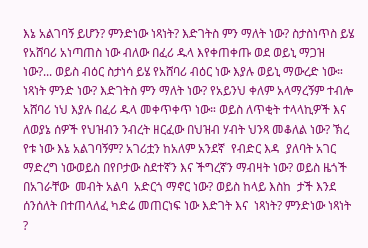እኔ አልገባኝ ይሆን? ምንድነው ነጻነት? እድገትስ ምን ማለት ነው? ስታስነጥስ ይሄ የአሸባሪ አነጣጠስ ነው ብለው በፈሪ ዱላ እየቀጠቀጡ ወደ ወይኒ ማጋዝ ነው?... ወይስ ብዕር ስታነሳ ይሄ የአሸባሪ ብዕር ነው እያሉ ወይኒ ማውረድ ነው። ነጻነት ምንድ ነው? እድገትስ ምን ማለት ነው? የአይንህ ቀለም አላማረኝም ተብሎ አሸባሪ ነህ እያሉ በፈሪ ዱላ መቀጥቀጥ ነው። ወይስ ለጥቂት ተላላኪዎች እና  ለወያኔ ሰዎች የህዝብን ንብረት ዘርፈው በህዝብ ሃብት ህንጻ መቆለል ነው? ኽረ የቱ ነው እኔ አልገባኝም? አገሪቷን ከአለም አንደኛ  የብድር እዳ  ያለባት አገር ማድረግ ነውወይስ በየቦታው ስደተኛን እና ችግረኛን ማብዛት ነው? ወይስ ዜጎች በአገራቸው  መብት አልባ  አድርጎ ማኖር ነው? ወይስ ከላይ እስከ  ታች እንደ ሰንሰለት በተጠላለፈ ካድሬ መጠርነፍ ነው እድገት እና  ነጻነት? ምንድነው ነጻነት ?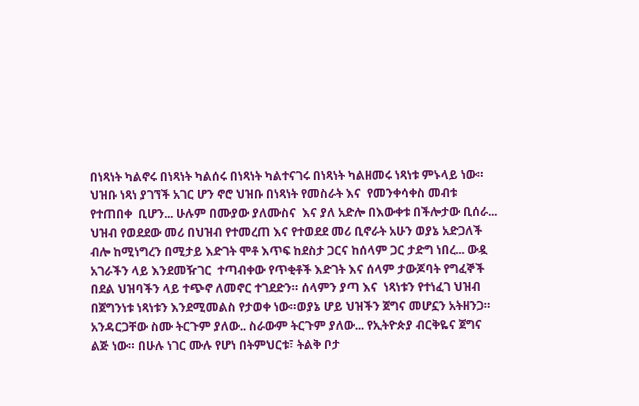በነጻነት ካልኖሩ በነጻነት ካልሰሩ በነጻነት ካልተናገሩ በነጻነት ካልዘመሩ ነጻነቱ ምኑላይ ነው። ህዝቡ ነጻነ ያገኘች አገር ሆን ኖሮ ህዝቡ በነጻነት የመስራት እና  የመንቀሳቀስ መብቱ የተጠበቀ  ቢሆን... ሁሉም በሙያው ያለሙስና  እና ያለ አድሎ በእውቀቱ በችሎታው ቢሰራ... ህዝብ የወደደው መሪ በህዝብ የተመረጠ እና የተወደደ መሪ ቢኖራት አሁን ወያኔ አድጋለች ብሎ ከሚነግረን በሚታይ እድገት ሞቶ እጥፍ ከደስታ ጋርና ከሰላም ጋር ታድግ ነበረ... ውዷ አገራችን ላይ እንደመዥገር  ተጣብቀው የጥቂቶች እድገት እና ሰላም ታውጆባት የግፈኞች በደል ህዝባችን ላይ ተጭኖ ለመኖር ተገደድን። ሰላምን ያጣ እና  ነጻነቱን የተነፈገ ህዝብ በጀግንነቱ ነጻነቱን እንደሚመልስ የታወቀ ነው።ወያኔ ሆይ ህዝችን ጀግና መሆኗን አትዘንጋ።
አንዳርጋቸው ስሙ ትርጉም ያለው.. ስራውም ትርጉም ያለው... የኢትዮጵያ ብርቅዬና ጀግና ልጅ ነው። በሁሉ ነገር ሙሉ የሆነ በትምህርቱ፣ ትልቅ ቦታ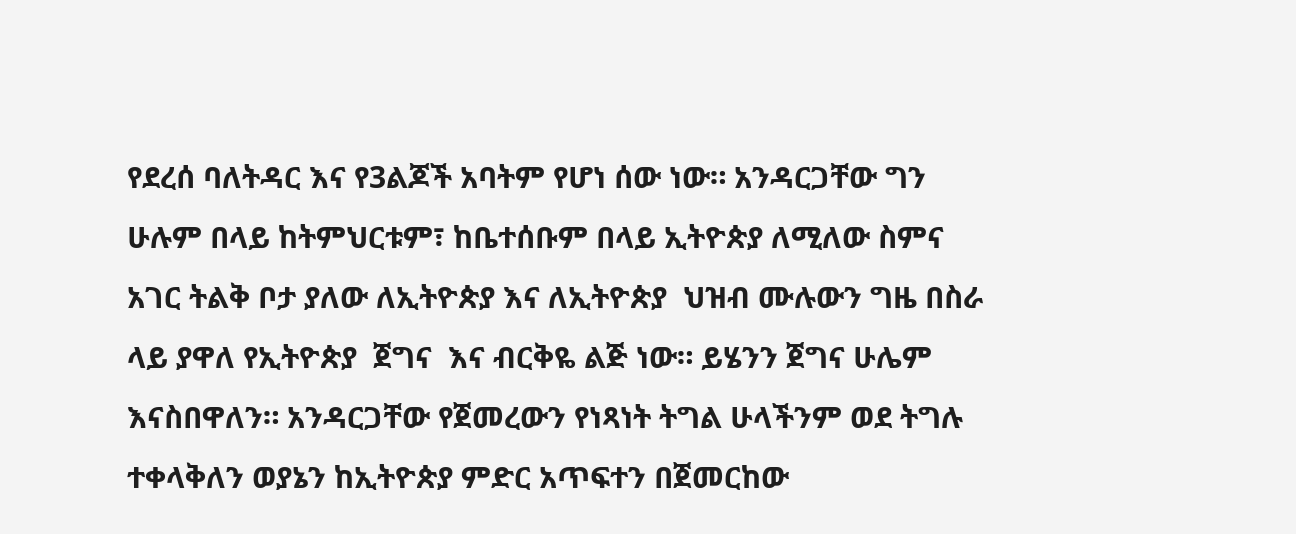የደረሰ ባለትዳር እና የ3ልጆች አባትም የሆነ ሰው ነው። አንዳርጋቸው ግን   ሁሉም በላይ ከትምህርቱም፣ ከቤተሰቡም በላይ ኢትዮጵያ ለሚለው ስምና አገር ትልቅ ቦታ ያለው ለኢትዮጵያ እና ለኢትዮጵያ  ህዝብ ሙሉውን ግዜ በስራ  ላይ ያዋለ የኢትዮጵያ  ጀግና  እና ብርቅዬ ልጅ ነው። ይሄንን ጀግና ሁሌም እናስበዋለን። አንዳርጋቸው የጀመረውን የነጻነት ትግል ሁላችንም ወደ ትግሉ ተቀላቅለን ወያኔን ከኢትዮጵያ ምድር አጥፍተን በጀመርከው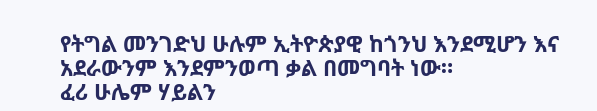የትግል መንገድህ ሁሉም ኢትዮጵያዊ ከጎንህ እንደሚሆን እና አደራውንም እንደምንወጣ ቃል በመግባት ነው።
ፈሪ ሁሌም ሃይልን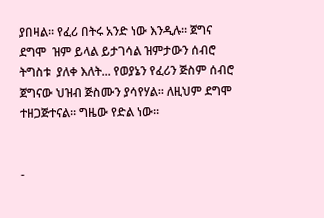ያበዛል። የፈሪ በትሩ አንድ ነው እንዲሉ። ጀግና  ደግሞ  ዝም ይላል ይታገሳል ዝምታውን ሰብሮ  ትግስቱ  ያለቀ እለት... የወያኔን የፈሪን ጅስም ሰብሮ  ጀግናው ህዝብ ጅስሙን ያሳየሃል። ለዚህም ደግሞ   ተዘጋጅተናል። ግዜው የድል ነው።


-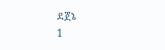ደጀኔ                                                                                                                                                1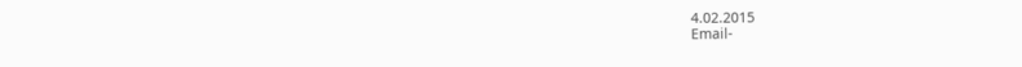4.02.2015                                                                                                                                                                         Email-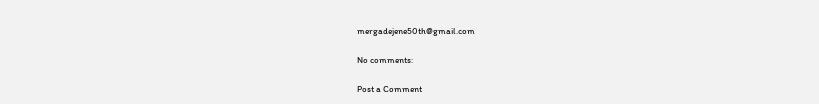mergadejene50th@gmail.com

No comments:

Post a Comment